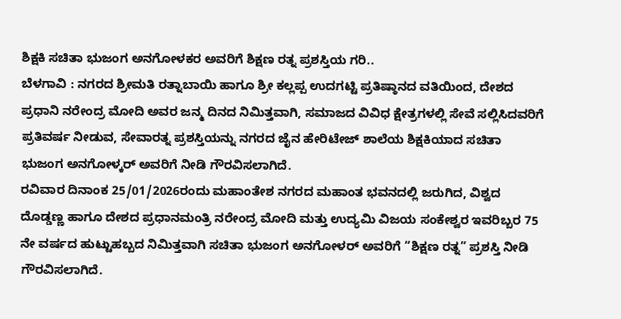ಶಿಕ್ಷಕಿ ಸಚಿತಾ ಭುಜಂಗ ಅನಗೋಳಕರ ಅವರಿಗೆ ಶಿಕ್ಷಣ ರತ್ನ ಪ್ರಶಸ್ತಿಯ ಗರಿ..
ಬೆಳಗಾವಿ : ನಗರದ ಶ್ರೀಮತಿ ರತ್ನಾಬಾಯಿ ಹಾಗೂ ಶ್ರೀ ಕಲ್ಲಪ್ಪ ಉದಗಟ್ಟಿ ಪ್ರತಿಷ್ಠಾನದ ವತಿಯಿಂದ, ದೇಶದ ಪ್ರಧಾನಿ ನರೇಂದ್ರ ಮೋದಿ ಅವರ ಜನ್ಮ ದಿನದ ನಿಮಿತ್ತವಾಗಿ, ಸಮಾಜದ ವಿವಿಧ ಕ್ಷೇತ್ರಗಳಲ್ಲಿ ಸೇವೆ ಸಲ್ಲಿಸಿದವರಿಗೆ ಪ್ರತಿವರ್ಷ ನೀಡುವ, ಸೇವಾರತ್ನ ಪ್ರಶಸ್ತಿಯನ್ನು ನಗರದ ಜೈನ ಹೇರಿಟೇಜ್ ಶಾಲೆಯ ಶಿಕ್ಷಕಿಯಾದ ಸಚಿತಾ ಭುಜಂಗ ಅನಗೋಳ್ಕರ್ ಅವರಿಗೆ ನೀಡಿ ಗೌರವಿಸಲಾಗಿದೆ.
ರವಿವಾರ ದಿನಾಂಕ 25/01/2026ರಂದು ಮಹಾಂತೇಶ ನಗರದ ಮಹಾಂತ ಭವನದಲ್ಲಿ ಜರುಗಿದ, ವಿಶ್ವದ ದೊಡ್ಡಣ್ಣ ಹಾಗೂ ದೇಶದ ಪ್ರಧಾನಮಂತ್ರಿ ನರೇಂದ್ರ ಮೋದಿ ಮತ್ತು ಉದ್ಯಮಿ ವಿಜಯ ಸಂಕೇಶ್ವರ ಇವರಿಬ್ಬರ 75 ನೇ ವರ್ಷದ ಹುಟ್ಟುಹಬ್ಬದ ನಿಮಿತ್ತವಾಗಿ ಸಚಿತಾ ಭುಜಂಗ ಅನಗೋಳರ್ ಅವರಿಗೆ “ಶಿಕ್ಷಣ ರತ್ನ” ಪ್ರಶಸ್ತಿ ನೀಡಿ ಗೌರವಿಸಲಾಗಿದೆ.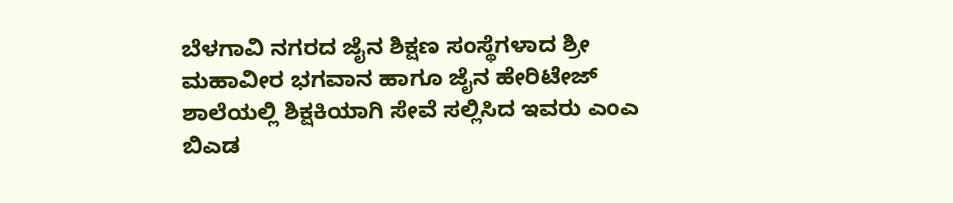ಬೆಳಗಾವಿ ನಗರದ ಜೈನ ಶಿಕ್ಷಣ ಸಂಸ್ಥೆಗಳಾದ ಶ್ರೀ ಮಹಾವೀರ ಭಗವಾನ ಹಾಗೂ ಜೈನ ಹೇರಿಟೇಜ್ ಶಾಲೆಯಲ್ಲಿ ಶಿಕ್ಷಕಿಯಾಗಿ ಸೇವೆ ಸಲ್ಲಿಸಿದ ಇವರು ಎಂಎ ಬಿಎಡ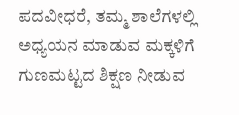ಪದವೀಧರೆ, ತಮ್ಮ ಶಾಲೆಗಳಲ್ಲಿ ಅಧ್ಯಯನ ಮಾಡುವ ಮಕ್ಕಳಿಗೆ ಗುಣಮಟ್ಟದ ಶಿಕ್ಷಣ ನೀಡುವ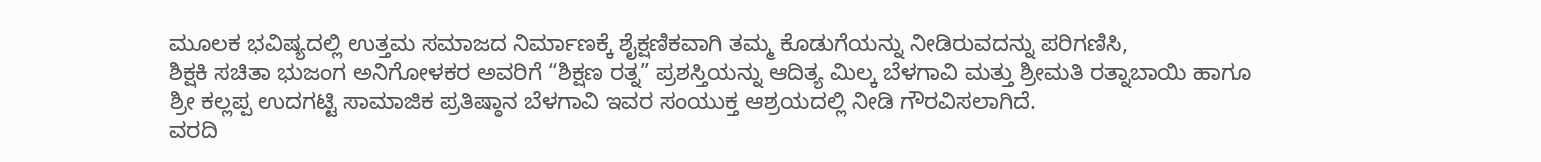ಮೂಲಕ ಭವಿಷ್ಯದಲ್ಲಿ ಉತ್ತಮ ಸಮಾಜದ ನಿರ್ಮಾಣಕ್ಕೆ ಶೈಕ್ಷಣಿಕವಾಗಿ ತಮ್ಮ ಕೊಡುಗೆಯನ್ನು ನೀಡಿರುವದನ್ನು ಪರಿಗಣಿಸಿ,
ಶಿಕ್ಷಕಿ ಸಚಿತಾ ಭುಜಂಗ ಅನಿಗೋಳಕರ ಅವರಿಗೆ “ಶಿಕ್ಷಣ ರತ್ನ” ಪ್ರಶಸ್ತಿಯನ್ನು ಆದಿತ್ಯ ಮಿಲ್ಕ ಬೆಳಗಾವಿ ಮತ್ತು ಶ್ರೀಮತಿ ರತ್ನಾಬಾಯಿ ಹಾಗೂ ಶ್ರೀ ಕಲ್ಲಪ್ಪ ಉದಗಟ್ಟಿ ಸಾಮಾಜಿಕ ಪ್ರತಿಷ್ಠಾನ ಬೆಳಗಾವಿ ಇವರ ಸಂಯುಕ್ತ ಆಶ್ರಯದಲ್ಲಿ ನೀಡಿ ಗೌರವಿಸಲಾಗಿದೆ.
ವರದಿ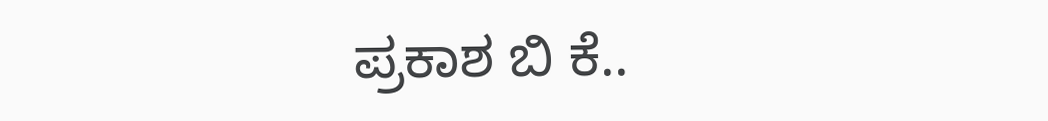ಪ್ರಕಾಶ ಬಿ ಕೆ..